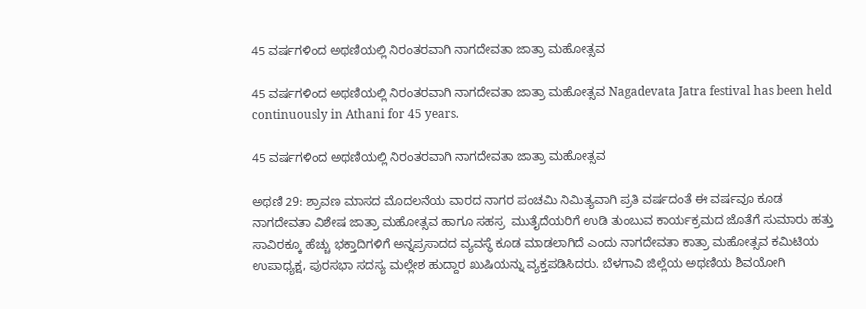45 ವರ್ಷಗಳಿಂದ ಅಥಣಿಯಲ್ಲಿ ನಿರಂತರವಾಗಿ ನಾಗದೇವತಾ ಜಾತ್ರಾ ಮಹೋತ್ಸವ

45 ವರ್ಷಗಳಿಂದ ಅಥಣಿಯಲ್ಲಿ ನಿರಂತರವಾಗಿ ನಾಗದೇವತಾ ಜಾತ್ರಾ ಮಹೋತ್ಸವ Nagadevata Jatra festival has been held continuously in Athani for 45 years.

45 ವರ್ಷಗಳಿಂದ ಅಥಣಿಯಲ್ಲಿ ನಿರಂತರವಾಗಿ ನಾಗದೇವತಾ ಜಾತ್ರಾ ಮಹೋತ್ಸವ

ಅಥಣಿ 29: ಶ್ರಾವಣ ಮಾಸದ ಮೊದಲನೆಯ ವಾರದ ನಾಗರ ಪಂಚಮಿ ನಿಮಿತ್ಯವಾಗಿ ಪ್ರತಿ ವರ್ಷದಂತೆ ಈ ವರ್ಷವೂ ಕೂಡ ನಾಗದೇವತಾ ವಿಶೇಷ ಜಾತ್ರಾ ಮಹೋತ್ಸವ ಹಾಗೂ ಸಹಸ್ರ  ಮುತೈದೆಯರಿಗೆ ಉಡಿ ತುಂಬುವ ಕಾರ್ಯಕ್ರಮದ ಜೊತೆಗೆ ಸುಮಾರು ಹತ್ತು ಸಾವಿರಕ್ಕೂ ಹೆಚ್ಚು ಭಕ್ತಾದಿಗಳಿಗೆ ಅನ್ನಪ್ರಸಾದದ ವ್ಯವಸ್ಥೆ ಕೂಡ ಮಾಡಲಾಗಿದೆ ಎಂದು ನಾಗದೇವತಾ ಕಾತ್ರಾ ಮಹೋತ್ಸವ ಕಮಿಟಿಯ ಉಪಾಧ್ಯಕ್ಷ, ಪುರಸಭಾ ಸದಸ್ಯ ಮಲ್ಲೇಶ ಹುದ್ದಾರ ಖುಷಿಯನ್ನು ವ್ಯಕ್ತಪಡಿಸಿದರು. ಬೆಳಗಾವಿ ಜಿಲ್ಲೆಯ ಅಥಣಿಯ ಶಿವಯೋಗಿ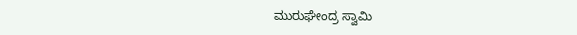ಮುರುಘೇಂದ್ರ ಸ್ವಾಮಿ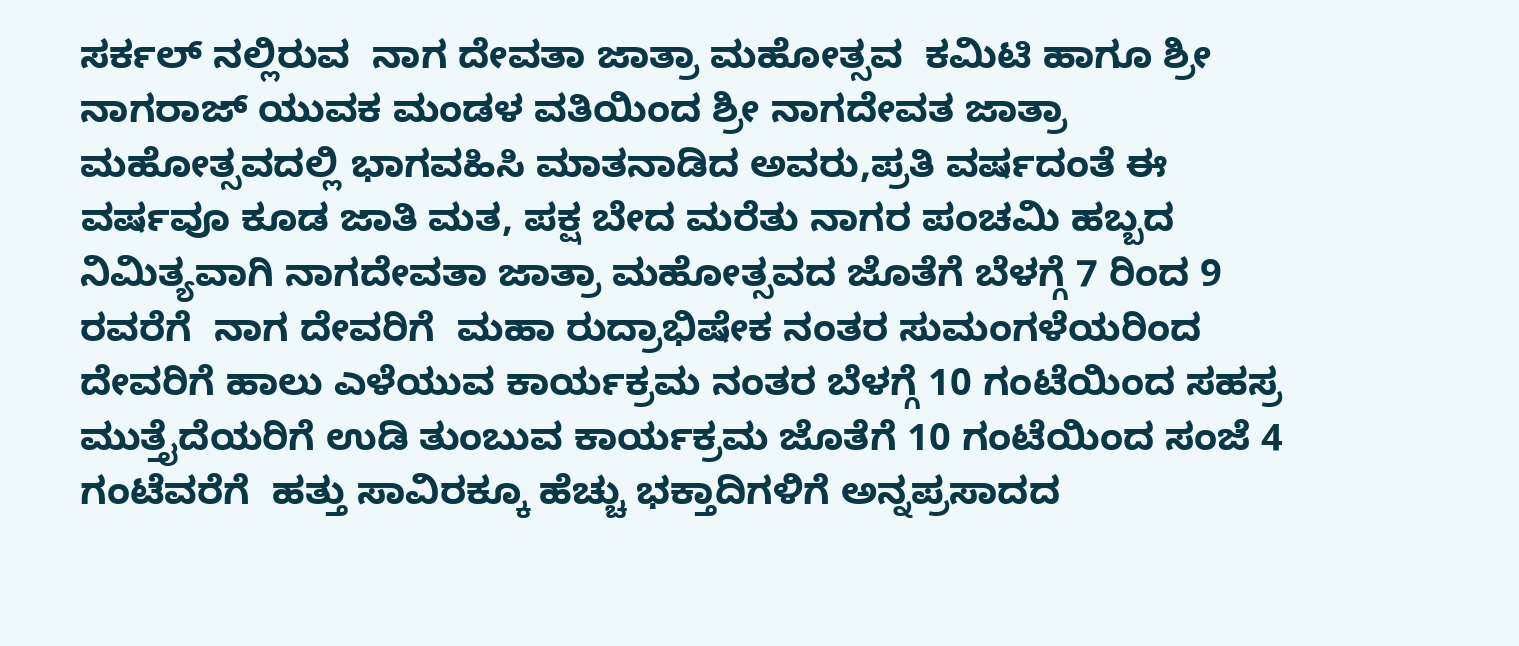ಸರ್ಕಲ್ ನಲ್ಲಿರುವ  ನಾಗ ದೇವತಾ ಜಾತ್ರಾ ಮಹೋತ್ಸವ  ಕಮಿಟಿ ಹಾಗೂ ಶ್ರೀ ನಾಗರಾಜ್ ಯುವಕ ಮಂಡಳ ವತಿಯಿಂದ ಶ್ರೀ ನಾಗದೇವತ ಜಾತ್ರಾ ಮಹೋತ್ಸವದಲ್ಲಿ ಭಾಗವಹಿಸಿ ಮಾತನಾಡಿದ ಅವರು,ಪ್ರತಿ ವರ್ಷದಂತೆ ಈ ವರ್ಷವೂ ಕೂಡ ಜಾತಿ ಮತ, ಪಕ್ಷ ಬೇದ ಮರೆತು ನಾಗರ ಪಂಚಮಿ ಹಬ್ಬದ ನಿಮಿತ್ಯವಾಗಿ ನಾಗದೇವತಾ ಜಾತ್ರಾ ಮಹೋತ್ಸವದ ಜೊತೆಗೆ ಬೆಳಗ್ಗೆ 7 ರಿಂದ 9 ರವರೆಗೆ  ನಾಗ ದೇವರಿಗೆ  ಮಹಾ ರುದ್ರಾಭಿಷೇಕ ನಂತರ ಸುಮಂಗಳೆಯರಿಂದ ದೇವರಿಗೆ ಹಾಲು ಎಳೆಯುವ ಕಾರ್ಯಕ್ರಮ ನಂತರ ಬೆಳಗ್ಗೆ 10 ಗಂಟೆಯಿಂದ ಸಹಸ್ರ ಮುತ್ತೈದೆಯರಿಗೆ ಉಡಿ ತುಂಬುವ ಕಾರ್ಯಕ್ರಮ ಜೊತೆಗೆ 10 ಗಂಟೆಯಿಂದ ಸಂಜೆ 4 ಗಂಟೆವರೆಗೆ  ಹತ್ತು ಸಾವಿರಕ್ಕೂ ಹೆಚ್ಚು ಭಕ್ತಾದಿಗಳಿಗೆ ಅನ್ನಪ್ರಸಾದದ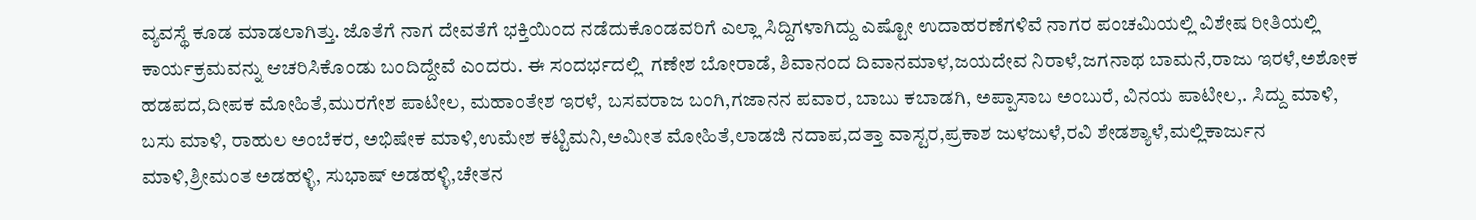ವ್ಯವಸ್ಥೆ ಕೂಡ ಮಾಡಲಾಗಿತ್ತು. ಜೊತೆಗೆ ನಾಗ ದೇವತೆಗೆ ಭಕ್ತಿಯಿಂದ ನಡೆದುಕೊಂಡವರಿಗೆ ಎಲ್ಲಾ ಸಿದ್ದಿಗಳಾಗಿದ್ದು ಎಷ್ಟೋ ಉದಾಹರಣೆಗಳಿವೆ ನಾಗರ ಪಂಚಮಿಯಲ್ಲಿ ವಿಶೇಷ ರೀತಿಯಲ್ಲಿ ಕಾರ್ಯಕ್ರಮವನ್ನು ಆಚರಿಸಿಕೊಂಡು ಬಂದಿದ್ದೇವೆ ಎಂದರು. ಈ ಸಂದರ್ಭದಲ್ಲಿ  ಗಣೇಶ ಬೋರಾಡೆ, ಶಿವಾನಂದ ದಿವಾನಮಾಳ,ಜಯದೇವ ನಿರಾಳೆ,ಜಗನಾಥ ಬಾಮನೆ,ರಾಜು ಇರಳೆ,ಅಶೋಕ ಹಡಪದ,ದೀಪಕ ಮೋಹಿತೆ,ಮುರಗೇಶ ಪಾಟೀಲ, ಮಹಾಂತೇಶ ಇರಳೆ, ಬಸವರಾಜ ಬಂಗಿ,ಗಜಾನನ ಪವಾರ, ಬಾಬು ಕಬಾಡಗಿ, ಅಪ್ಪಾಸಾಬ ಅಂಬುರೆ, ವಿನಯ ಪಾಟೀಲ,. ಸಿದ್ದು ಮಾಳಿ, ಬಸು ಮಾಳಿ, ರಾಹುಲ ಅಂಬೆಕರ, ಅಭಿಷೇಕ ಮಾಳಿ,ಉಮೇಶ ಕಟ್ಟಿಮನಿ,ಅಮೀತ ಮೋಹಿತೆ,ಲಾಡಜಿ ನದಾಪ,ದತ್ತಾ ವಾಸ್ಟರ,ಪ್ರಕಾಶ ಜುಳಜುಳೆ,ರವಿ ಶೇಡಶ್ಯಾಳೆ,ಮಲ್ಲಿಕಾರ್ಜುನ ಮಾಳಿ,ಶ್ರೀಮಂತ ಅಡಹಳ್ಳಿ, ಸುಭಾಷ್ ಅಡಹಳ್ಳಿ,ಚೇತನ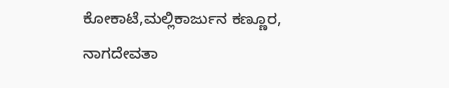ಕೋಕಾಟೆ,ಮಲ್ಲಿಕಾರ್ಜುನ ಕಣ್ಣೂರ, ನಾಗದೇವತಾ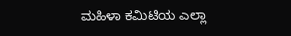ಮಹಿಳಾ ಕಮಿಟಿಯ ಎಲ್ಲಾ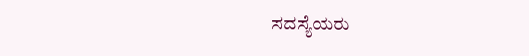ಸದಸ್ಯೆಯರು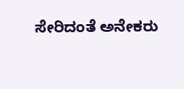ಸೇರಿದಂತೆ ಅನೇಕರು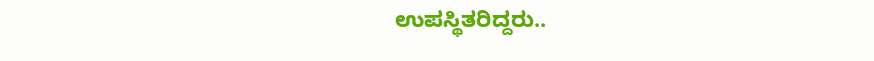ಉಪಸ್ಥಿತರಿದ್ದರು..